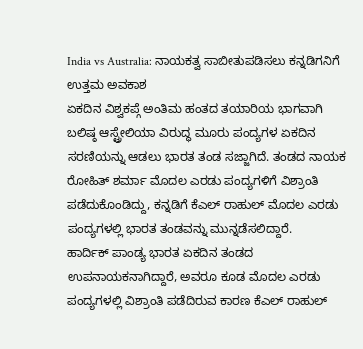India vs Australia: ನಾಯಕತ್ವ ಸಾಬೀತುಪಡಿಸಲು ಕನ್ನಡಿಗನಿಗೆ ಉತ್ತಮ ಅವಕಾಶ
ಏಕದಿನ ವಿಶ್ವಕಪ್ಗೆ ಅಂತಿಮ ಹಂತದ ತಯಾರಿಯ ಭಾಗವಾಗಿ ಬಲಿಷ್ಠ ಆಸ್ಟ್ರೇಲಿಯಾ ವಿರುದ್ಧ ಮೂರು ಪಂದ್ಯಗಳ ಏಕದಿನ ಸರಣಿಯನ್ನು ಆಡಲು ಭಾರತ ತಂಡ ಸಜ್ಜಾಗಿದೆ. ತಂಡದ ನಾಯಕ ರೋಹಿತ್ ಶರ್ಮಾ ಮೊದಲ ಎರಡು ಪಂದ್ಯಗಳಿಗೆ ವಿಶ್ರಾಂತಿ ಪಡೆದುಕೊಂಡಿದ್ದು, ಕನ್ನಡಿಗೆ ಕೆಎಲ್ ರಾಹುಲ್ ಮೊದಲ ಎರಡು ಪಂದ್ಯಗಳಲ್ಲಿ ಭಾರತ ತಂಡವನ್ನು ಮುನ್ನಡೆಸಲಿದ್ದಾರೆ.
ಹಾರ್ದಿಕ್ ಪಾಂಡ್ಯ ಭಾರತ ಏಕದಿನ ತಂಡದ ಉಪನಾಯಕನಾಗಿದ್ದಾರೆ, ಅವರೂ ಕೂಡ ಮೊದಲ ಎರಡು ಪಂದ್ಯಗಳಲ್ಲಿ ವಿಶ್ರಾಂತಿ ಪಡೆದಿರುವ ಕಾರಣ ಕೆಎಲ್ ರಾಹುಲ್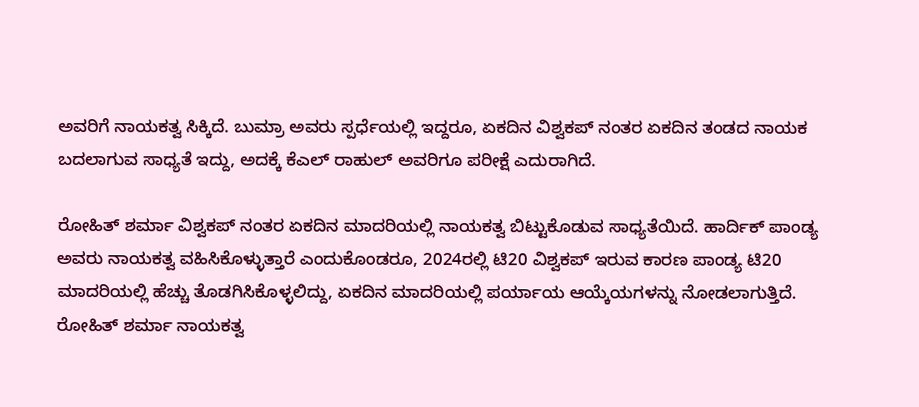ಅವರಿಗೆ ನಾಯಕತ್ವ ಸಿಕ್ಕಿದೆ. ಬುಮ್ರಾ ಅವರು ಸ್ಪರ್ಧೆಯಲ್ಲಿ ಇದ್ದರೂ, ಏಕದಿನ ವಿಶ್ವಕಪ್ ನಂತರ ಏಕದಿನ ತಂಡದ ನಾಯಕ ಬದಲಾಗುವ ಸಾಧ್ಯತೆ ಇದ್ದು, ಅದಕ್ಕೆ ಕೆಎಲ್ ರಾಹುಲ್ ಅವರಿಗೂ ಪರೀಕ್ಷೆ ಎದುರಾಗಿದೆ.

ರೋಹಿತ್ ಶರ್ಮಾ ವಿಶ್ವಕಪ್ ನಂತರ ಏಕದಿನ ಮಾದರಿಯಲ್ಲಿ ನಾಯಕತ್ವ ಬಿಟ್ಟುಕೊಡುವ ಸಾಧ್ಯತೆಯಿದೆ. ಹಾರ್ದಿಕ್ ಪಾಂಡ್ಯ ಅವರು ನಾಯಕತ್ವ ವಹಿಸಿಕೊಳ್ಳುತ್ತಾರೆ ಎಂದುಕೊಂಡರೂ, 2024ರಲ್ಲಿ ಟಿ20 ವಿಶ್ವಕಪ್ ಇರುವ ಕಾರಣ ಪಾಂಡ್ಯ ಟಿ20 ಮಾದರಿಯಲ್ಲಿ ಹೆಚ್ಚು ತೊಡಗಿಸಿಕೊಳ್ಳಲಿದ್ದು, ಏಕದಿನ ಮಾದರಿಯಲ್ಲಿ ಪರ್ಯಾಯ ಆಯ್ಕೆಯಗಳನ್ನು ನೋಡಲಾಗುತ್ತಿದೆ.
ರೋಹಿತ್ ಶರ್ಮಾ ನಾಯಕತ್ವ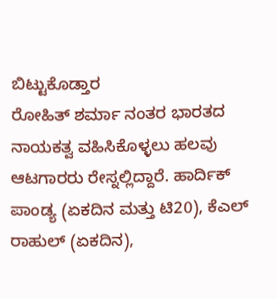ಬಿಟ್ಟುಕೊಡ್ತಾರ
ರೋಹಿತ್ ಶರ್ಮಾ ನಂತರ ಭಾರತದ ನಾಯಕತ್ವ ವಹಿಸಿಕೊಳ್ಳಲು ಹಲವು ಆಟಗಾರರು ರೇಸ್ನಲ್ಲಿದ್ದಾರೆ. ಹಾರ್ದಿಕ್ ಪಾಂಡ್ಯ (ಏಕದಿನ ಮತ್ತು ಟಿ20), ಕೆಎಲ್ ರಾಹುಲ್ (ಏಕದಿನ),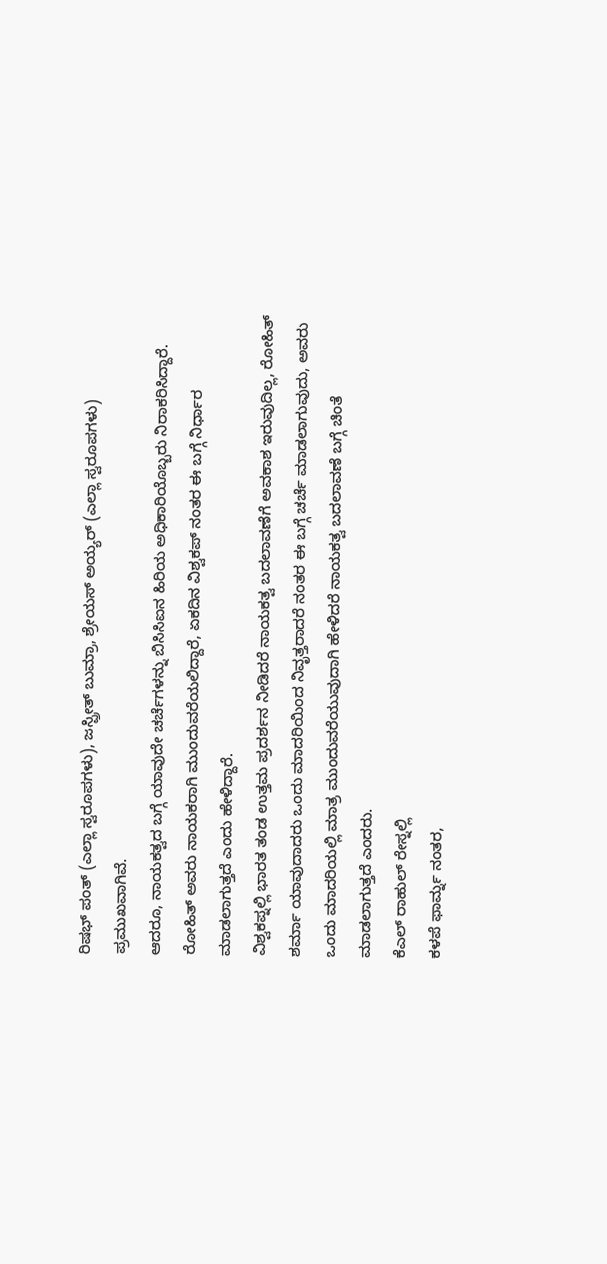ರಿಷಭ್ ಪಂತ್ (ಎಲ್ಲಾ ಸ್ವರೂಪಗಳು), ಜಸ್ಪ್ರೀತ್ ಬುಮ್ರಾ, ಶ್ರೇಯಸ್ ಅಯ್ಯರ್ (ಎಲ್ಲಾ ಸ್ವರೂಪಗಳು) ಪ್ರಮುಖವಾಗಿವೆ.
ಆದರೂ, ನಾಯಕತ್ವದ ಬಗ್ಗೆ ಯಾವುದೇ ಚರ್ಚೆಗಳನ್ನು ಬಿಸಿಸಿಐನ ಹಿರಿಯ ಅಧಿಕಾರಿಯೊಬ್ಬರು ನಿರಾಕರಿಸಿದ್ದಾರೆ. ರೋಹಿತ್ ಅವರು ನಾಯಕರಾಗಿ ಮುಂದುವರೆಯಲಿದ್ದಾರೆ, ಏಕದಿನ ವಿಶ್ವಕಪ್ ನಂತರ ಈ ಬಗ್ಗೆ ನಿರ್ಧಾರ ಮಾಡಲಾಗುತ್ತದೆ ಎಂದು ಹೇಳಿದ್ದಾರೆ.
ವಿಶ್ವಕಪ್ನಲ್ಲಿ ಭಾರತ ತಂಡ ಉತ್ತಮ ಪ್ರದರ್ಶನ ನೀಡಿದರೆ ನಾಯಕತ್ವ ಬದಲಾವಣೆಗೆ ಅವಕಾಶ ಇರುವುದಿಲ್ಲ, ರೋಹಿತ್ ಶರ್ಮಾ ಯಾವುದಾದರು ಒಂದು ಮಾದರಿಯಿಂದ ನಿವೃತ್ತರಾದರೆ ನಂತರ ಈ ಬಗ್ಗೆ ಚರ್ಚೆ ಮಾಡಲಾಗುವುದು, ಅವರು ಒಂದು ಮಾದರಿಯಲ್ಲಿ ಮಾತ್ರ ಮುಂದುವರೆಯುವುದಾಗಿ ಹೇಳಿದರೆ ನಾಯಕತ್ವ ಬದಲಾವಣೆ ಬಗ್ಗೆ ಚಿಂತೆ ಮಾಡಲಾಗುತ್ತದೆ ಎಂದರು.
ಕೆಎಲ್ ರಾಹುಲ್ ರೇಸ್ನಲ್ಲಿ
ಕಳಪೆ ಫಾರ್ಮ್ನ ನಂತರ,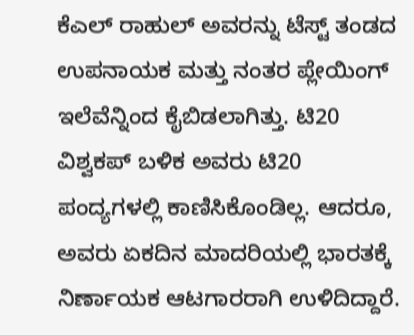ಕೆಎಲ್ ರಾಹುಲ್ ಅವರನ್ನು ಟೆಸ್ಟ್ ತಂಡದ ಉಪನಾಯಕ ಮತ್ತು ನಂತರ ಪ್ಲೇಯಿಂಗ್ ಇಲೆವೆನ್ನಿಂದ ಕೈಬಿಡಲಾಗಿತ್ತು. ಟಿ20 ವಿಶ್ವಕಪ್ ಬಳಿಕ ಅವರು ಟಿ20 ಪಂದ್ಯಗಳಲ್ಲಿ ಕಾಣಿಸಿಕೊಂಡಿಲ್ಲ. ಆದರೂ, ಅವರು ಏಕದಿನ ಮಾದರಿಯಲ್ಲಿ ಭಾರತಕ್ಕೆ ನಿರ್ಣಾಯಕ ಆಟಗಾರರಾಗಿ ಉಳಿದಿದ್ದಾರೆ.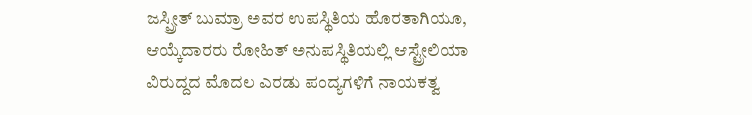ಜಸ್ಪ್ರೀತ್ ಬುಮ್ರಾ ಅವರ ಉಪಸ್ಥಿತಿಯ ಹೊರತಾಗಿಯೂ, ಆಯ್ಕೆದಾರರು ರೋಹಿತ್ ಅನುಪಸ್ಥಿತಿಯಲ್ಲಿ ಆಸ್ಟ್ರೇಲಿಯಾ ವಿರುದ್ದದ ಮೊದಲ ಎರಡು ಪಂದ್ಯಗಳಿಗೆ ನಾಯಕತ್ವ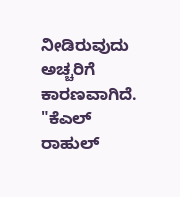ನೀಡಿರುವುದು ಅಚ್ಚರಿಗೆ ಕಾರಣವಾಗಿದೆ.
"ಕೆಎಲ್ ರಾಹುಲ್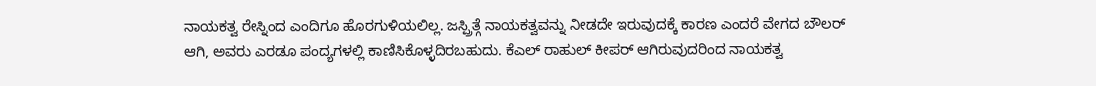ನಾಯಕತ್ವ ರೇಸ್ನಿಂದ ಎಂದಿಗೂ ಹೊರಗುಳಿಯಲಿಲ್ಲ. ಜಸ್ಪ್ರಿತ್ಗೆ ನಾಯಕತ್ವವನ್ನು ನೀಡದೇ ಇರುವುದಕ್ಕೆ ಕಾರಣ ಎಂದರೆ ವೇಗದ ಬೌಲರ್ ಆಗಿ, ಅವರು ಎರಡೂ ಪಂದ್ಯಗಳಲ್ಲಿ ಕಾಣಿಸಿಕೊಳ್ಳದಿರಬಹುದು. ಕೆಎಲ್ ರಾಹುಲ್ ಕೀಪರ್ ಆಗಿರುವುದರಿಂದ ನಾಯಕತ್ವ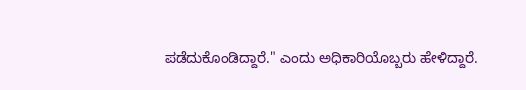ಪಡೆದುಕೊಂಡಿದ್ದಾರೆ." ಎಂದು ಅಧಿಕಾರಿಯೊಬ್ಬರು ಹೇಳಿದ್ದಾರೆ.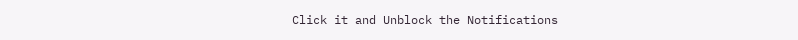Click it and Unblock the Notifications